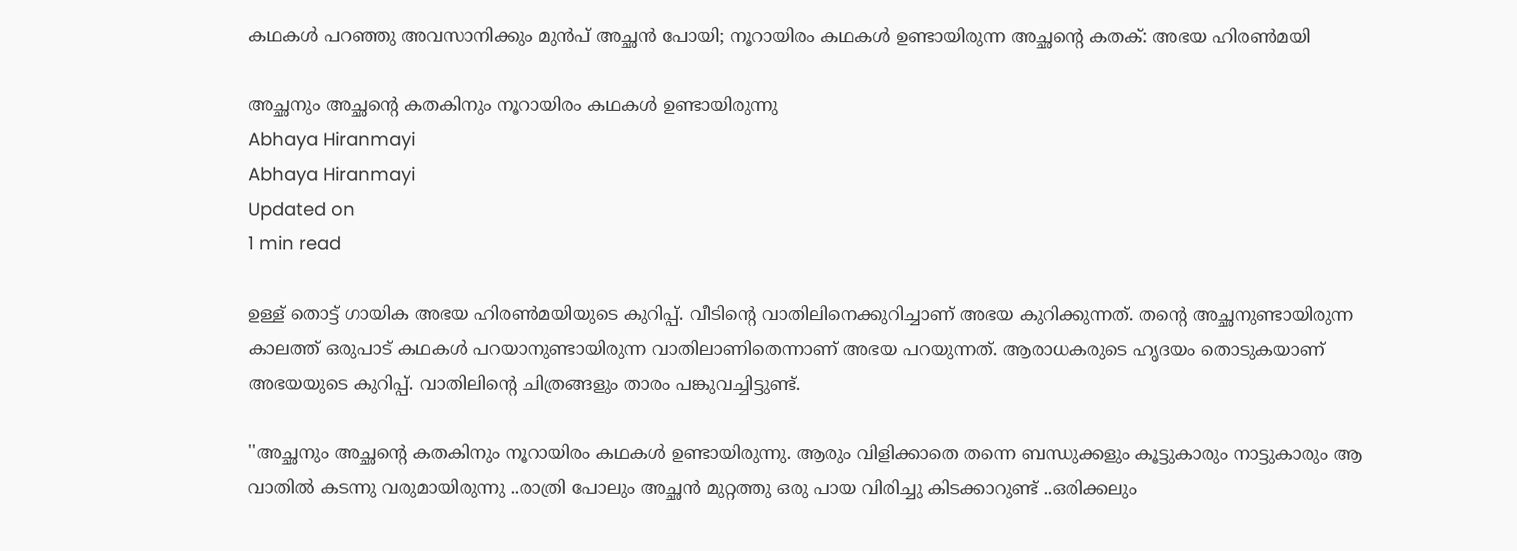കഥകള്‍ പറഞ്ഞു അവസാനിക്കും മുന്‍പ് അച്ഛന്‍ പോയി; നൂറായിരം കഥകള്‍ ഉണ്ടായിരുന്ന അച്ഛന്റെ കതക്: അഭയ ഹിരണ്‍മയി

അച്ഛനും അച്ഛന്റെ കതകിനും നൂറായിരം കഥകള്‍ ഉണ്ടായിരുന്നു
Abhaya Hiranmayi
Abhaya Hiranmayi
Updated on
1 min read

ഉള്ള് തൊട്ട് ഗായിക അഭയ ഹിരണ്‍മയിയുടെ കുറിപ്പ്. വീടിന്റെ വാതിലിനെക്കുറിച്ചാണ് അഭയ കുറിക്കുന്നത്. തന്റെ അച്ഛനുണ്ടായിരുന്ന കാലത്ത് ഒരുപാട് കഥകള്‍ പറയാനുണ്ടായിരുന്ന വാതിലാണിതെന്നാണ് അഭയ പറയുന്നത്. ആരാധകരുടെ ഹൃദയം തൊടുകയാണ് അഭയയുടെ കുറിപ്പ്. വാതിലിന്റെ ചിത്രങ്ങളും താരം പങ്കുവച്ചിട്ടുണ്ട്.

''അച്ഛനും അച്ഛന്റെ കതകിനും നൂറായിരം കഥകള്‍ ഉണ്ടായിരുന്നു. ആരും വിളിക്കാതെ തന്നെ ബന്ധുക്കളും കൂട്ടുകാരും നാട്ടുകാരും ആ വാതില്‍ കടന്നു വരുമായിരുന്നു ..രാത്രി പോലും അച്ഛന്‍ മുറ്റത്തു ഒരു പായ വിരിച്ചു കിടക്കാറുണ്ട് ..ഒരിക്കലും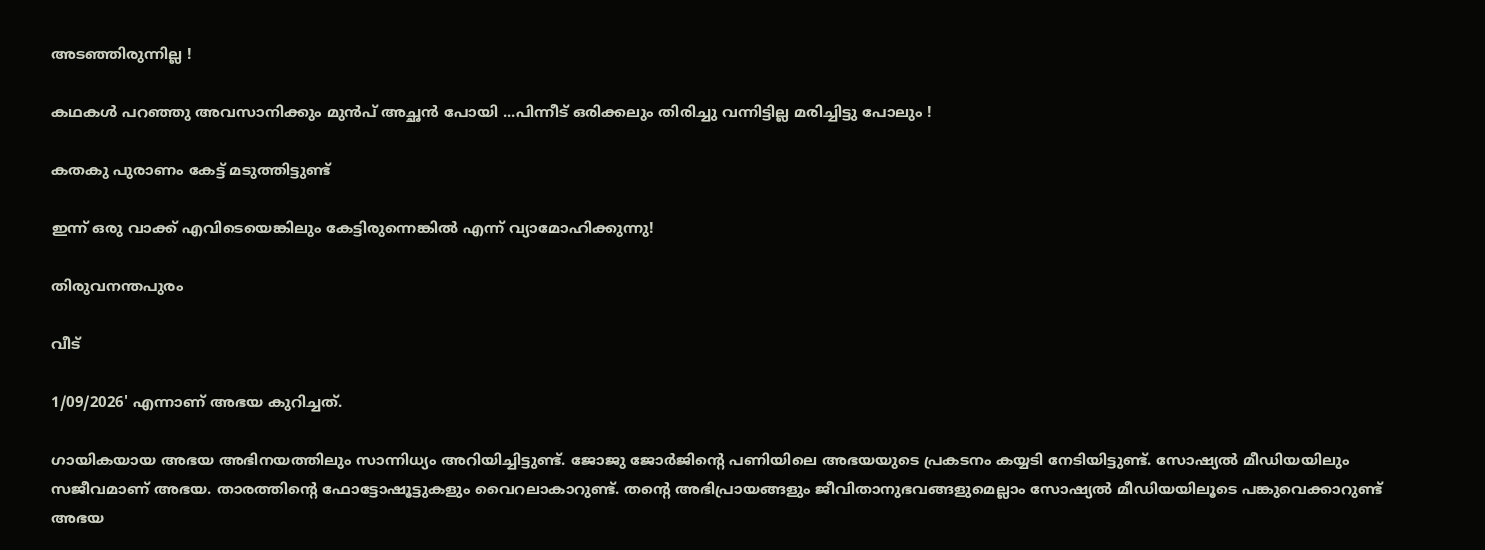അടഞ്ഞിരുന്നില്ല !

കഥകള്‍ പറഞ്ഞു അവസാനിക്കും മുന്‍പ് അച്ഛന്‍ പോയി ...പിന്നീട് ഒരിക്കലും തിരിച്ചു വന്നിട്ടില്ല മരിച്ചിട്ടു പോലും !

കതകു പുരാണം കേട്ട് മടുത്തിട്ടുണ്ട്

ഇന്ന് ഒരു വാക്ക് എവിടെയെങ്കിലും കേട്ടിരുന്നെങ്കില്‍ എന്ന് വ്യാമോഹിക്കുന്നു!

തിരുവനന്തപുരം

വീട്

1/09/2026' എന്നാണ് അഭയ കുറിച്ചത്.

ഗായികയായ അഭയ അഭിനയത്തിലും സാന്നിധ്യം അറിയിച്ചിട്ടുണ്ട്. ജോജു ജോര്‍ജിന്റെ പണിയിലെ അഭയയുടെ പ്രകടനം കയ്യടി നേടിയിട്ടുണ്ട്. സോഷ്യല്‍ മീഡിയയിലും സജീവമാണ് അഭയ. താരത്തിന്റെ ഫോട്ടോഷൂട്ടുകളും വൈറലാകാറുണ്ട്. തന്റെ അഭിപ്രായങ്ങളും ജീവിതാനുഭവങ്ങളുമെല്ലാം സോഷ്യല്‍ മീഡിയയിലൂടെ പങ്കുവെക്കാറുണ്ട് അഭയ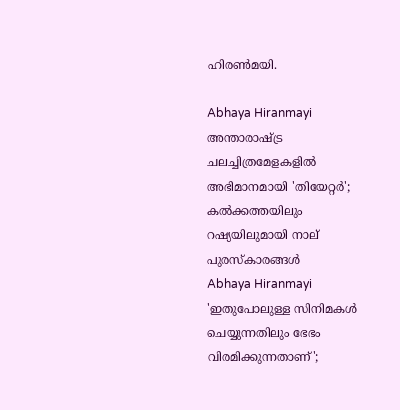ഹിരണ്‍മയി.

Abhaya Hiranmayi
അന്താരാഷ്ട്ര ചലച്ചിത്രമേളകളിൽ അഭിമാനമായി 'തിയേറ്റർ'; കൽക്കത്തയിലും റഷ്യയിലുമായി നാല് പുരസ്കാരങ്ങൾ
Abhaya Hiranmayi
'ഇതുപോലുള്ള സിനിമകള്‍ ചെയ്യുന്നതിലും ഭേഭം വിരമിക്കുന്നതാണ്';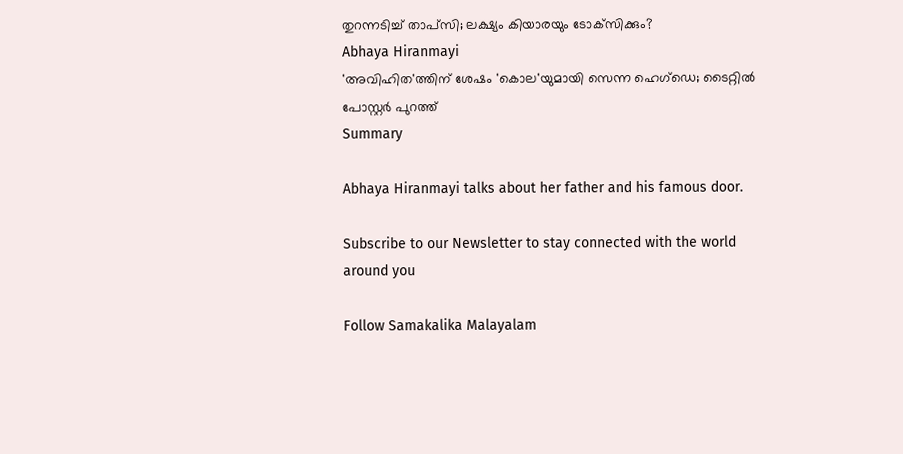തുറന്നടിച്ച് താപ്‌സി; ലക്ഷ്യം കിയാരയും ടോക്‌സിക്കും?
Abhaya Hiranmayi
'അവിഹിത'ത്തിന് ശേഷം 'കൊല'യുമായി സെന്ന ഹെഗ്ഡെ; ടൈറ്റിൽ പോസ്റ്റർ പുറത്ത്
Summary

Abhaya Hiranmayi talks about her father and his famous door.

Subscribe to our Newsletter to stay connected with the world around you

Follow Samakalika Malayalam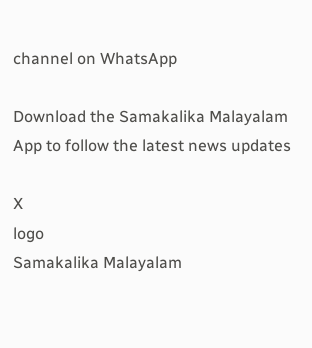channel on WhatsApp

Download the Samakalika Malayalam App to follow the latest news updates

X
logo
Samakalika Malayalam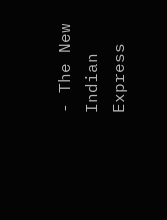- The New Indian Express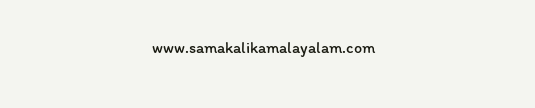www.samakalikamalayalam.com